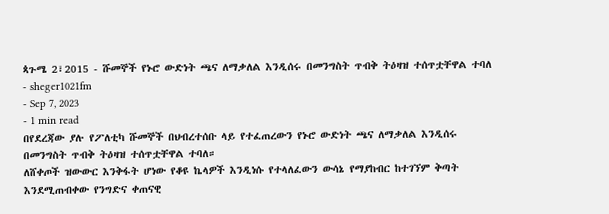ጳጉሜ 2፣2015 - ሹመኞች የኑሮ ውድነት ጫና ለማቃለል እንዲሰሩ በመንግስት ጥብቅ ትዕዛዝ ተሰጥቷቸዋል ተባለ
- sheger1021fm
- Sep 7, 2023
- 1 min read
በየደረጃው ያሉ የፖለቲካ ሹመኞች በህብረተሰቡ ላይ የተፈጠረውን የኑሮ ውድነት ጫና ለማቃለል እንዲሰሩ በመንግስት ጥብቅ ትዕዛዝ ተሰጥቷቸዋል ተባለ።
ለሸቀጦች ዝውውር እንቅፋት ሆነው የቆዩ ኬላዎች እንዲነሱ የተላለፈውን ውሳኔ የማያከብር ከተገኘም ቅጣት እንደሚጠብቀው የንግድና ቀጠናዊ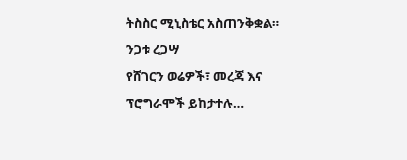ትስስር ሚኒስቴር አስጠንቅቋል።
ንጋቱ ረጋሣ
የሸገርን ወሬዎች፣ መረጃ እና ፕሮግራሞች ይከታተሉ…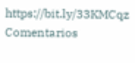https://bit.ly/33KMCqz
Comentarios